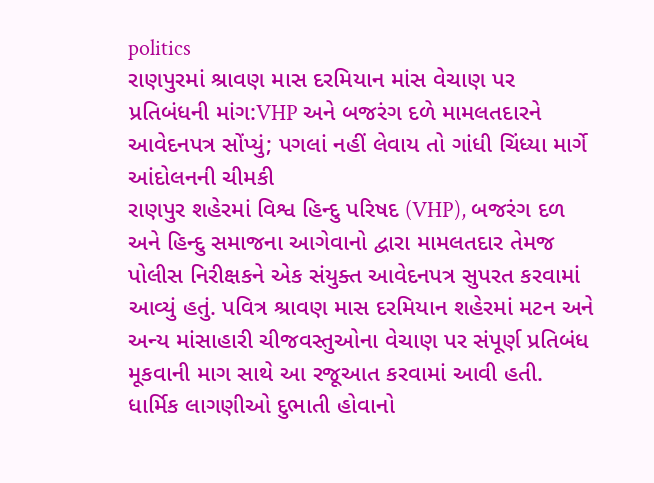politics
રાણપુરમાં શ્રાવણ માસ દરમિયાન માંસ વેચાણ પર પ્રતિબંધની માંગ:VHP અને બજરંગ દળે મામલતદારને આવેદનપત્ર સોંપ્યું; પગલાં નહીં લેવાય તો ગાંધી ચિંધ્યા માર્ગે આંદોલનની ચીમકી
રાણપુર શહેરમાં વિશ્વ હિન્દુ પરિષદ (VHP), બજરંગ દળ અને હિન્દુ સમાજના આગેવાનો દ્વારા મામલતદાર તેમજ પોલીસ નિરીક્ષકને એક સંયુક્ત આવેદનપત્ર સુપરત કરવામાં આવ્યું હતું. પવિત્ર શ્રાવણ માસ દરમિયાન શહેરમાં મટન અને અન્ય માંસાહારી ચીજવસ્તુઓના વેચાણ પર સંપૂર્ણ પ્રતિબંધ મૂકવાની માગ સાથે આ રજૂઆત કરવામાં આવી હતી. ધાર્મિક લાગણીઓ દુભાતી હોવાનો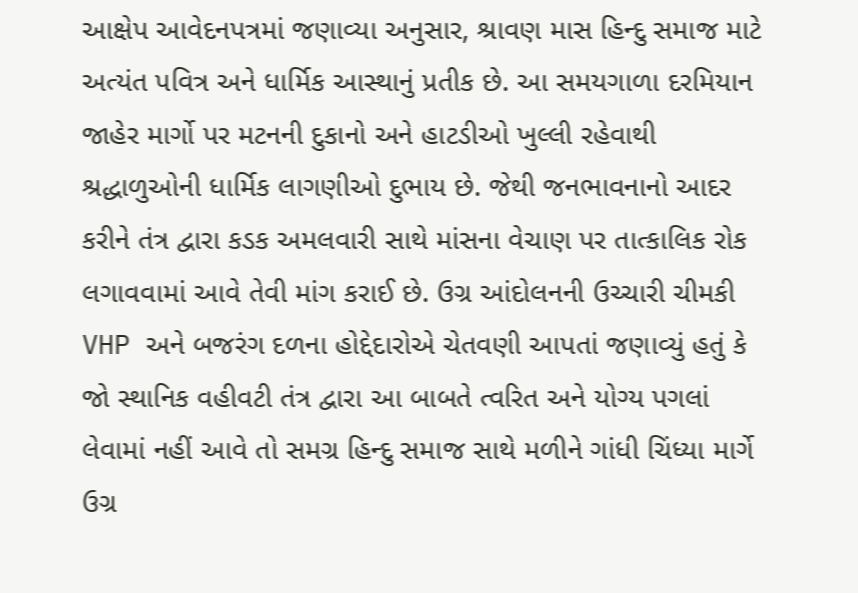આક્ષેપ આવેદનપત્રમાં જણાવ્યા અનુસાર, શ્રાવણ માસ હિન્દુ સમાજ માટે અત્યંત પવિત્ર અને ધાર્મિક આસ્થાનું પ્રતીક છે. આ સમયગાળા દરમિયાન જાહેર માર્ગો પર મટનની દુકાનો અને હાટડીઓ ખુલ્લી રહેવાથી શ્રદ્ધાળુઓની ધાર્મિક લાગણીઓ દુભાય છે. જેથી જનભાવનાનો આદર કરીને તંત્ર દ્વારા કડક અમલવારી સાથે માંસના વેચાણ પર તાત્કાલિક રોક લગાવવામાં આવે તેવી માંગ કરાઈ છે. ઉગ્ર આંદોલનની ઉચ્ચારી ચીમકી VHP અને બજરંગ દળના હોદ્દેદારોએ ચેતવણી આપતાં જણાવ્યું હતું કે જો સ્થાનિક વહીવટી તંત્ર દ્વારા આ બાબતે ત્વરિત અને યોગ્ય પગલાં લેવામાં નહીં આવે તો સમગ્ર હિન્દુ સમાજ સાથે મળીને ગાંધી ચિંધ્યા માર્ગે ઉગ્ર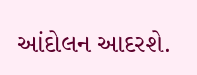આંદોલન આદરશે.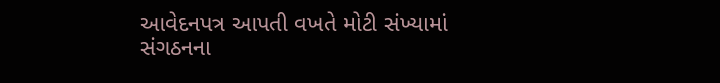આવેદનપત્ર આપતી વખતે મોટી સંખ્યામાં સંગઠનના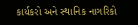કાર્યકરો અને સ્થાનિક નાગરિકો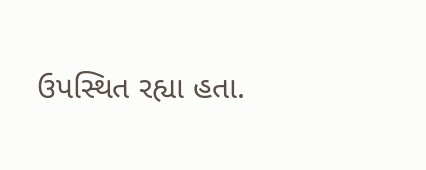ઉપસ્થિત રહ્યા હતા.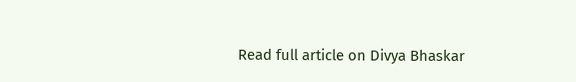Read full article on Divya Bhaskar